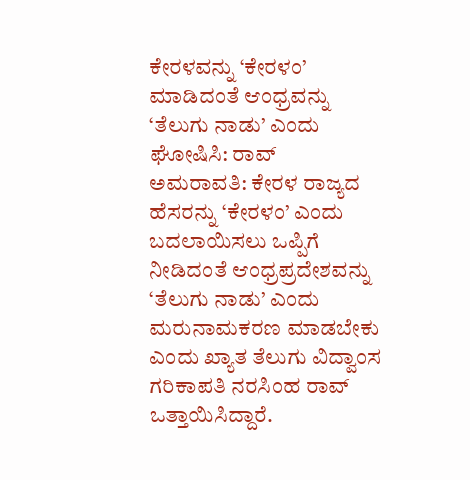ಕೇರಳವನ್ನು ‘ಕೇರಳಂ’ ಮಾಡಿದಂತೆ ಆಂಧ್ರವನ್ನು ‘ತೆಲುಗು ನಾಡು’ ಎಂದು ಘೋಷಿಸಿ: ರಾವ್
ಅಮರಾವತಿ: ಕೇರಳ ರಾಜ್ಯದ ಹೆಸರನ್ನು ‘ಕೇರಳಂ’ ಎಂದು ಬದಲಾಯಿಸಲು ಒಪ್ಪಿಗೆ ನೀಡಿದಂತೆ ಆಂಧ್ರಪ್ರದೇಶವನ್ನು ‘ತೆಲುಗು ನಾಡು’ ಎಂದು ಮರುನಾಮಕರಣ ಮಾಡಬೇಕು ಎಂದು ಖ್ಯಾತ ತೆಲುಗು ವಿದ್ವಾಂಸ ಗರಿಕಾಪತಿ ನರಸಿಂಹ ರಾವ್ ಒತ್ತಾಯಿಸಿದ್ದಾರೆ.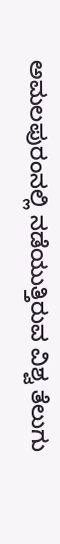ಅಮಲಪುರಂನಲ್ಲಿ ನಡೆಯುತ್ತಿರುವ ವಿಶ್ವ ತೆಲುಗು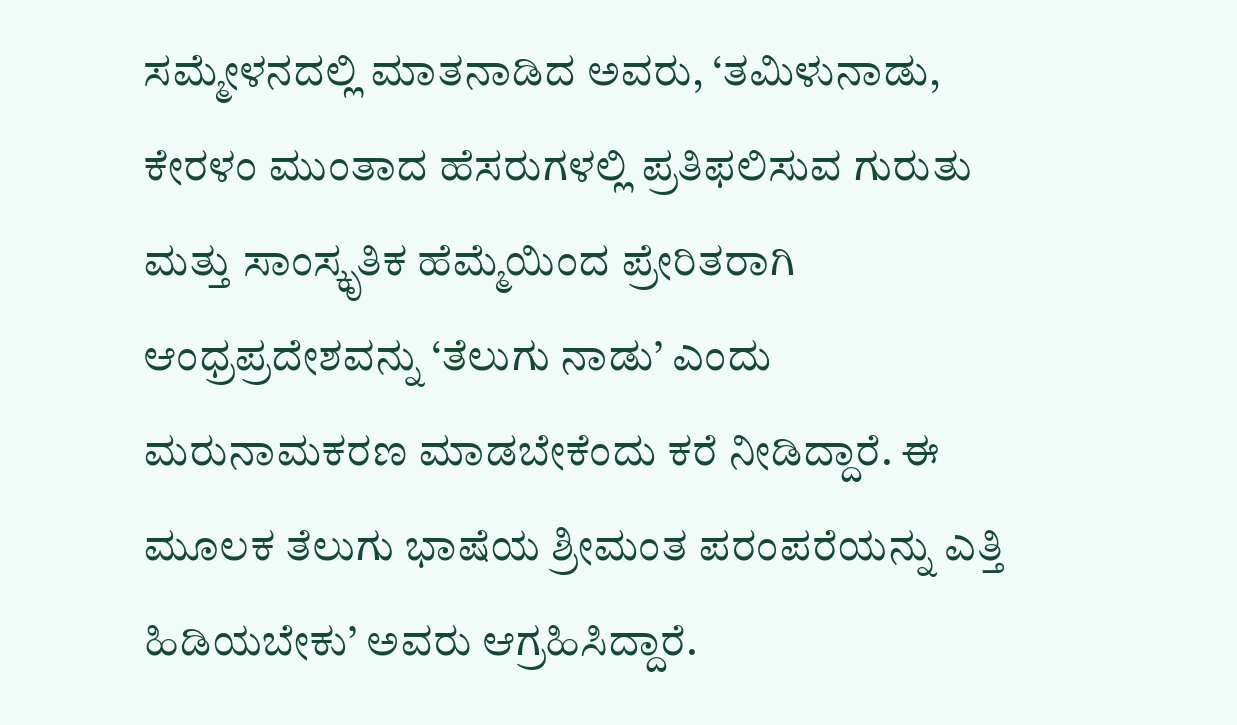ಸಮ್ಮೇಳನದಲ್ಲಿ ಮಾತನಾಡಿದ ಅವರು, ‘ತಮಿಳುನಾಡು, ಕೇರಳಂ ಮುಂತಾದ ಹೆಸರುಗಳಲ್ಲಿ ಪ್ರತಿಫಲಿಸುವ ಗುರುತು ಮತ್ತು ಸಾಂಸ್ಕೃತಿಕ ಹೆಮ್ಮೆಯಿಂದ ಪ್ರೇರಿತರಾಗಿ ಆಂಧ್ರಪ್ರದೇಶವನ್ನು ‘ತೆಲುಗು ನಾಡು’ ಎಂದು ಮರುನಾಮಕರಣ ಮಾಡಬೇಕೆಂದು ಕರೆ ನೀಡಿದ್ದಾರೆ. ಈ ಮೂಲಕ ತೆಲುಗು ಭಾಷೆಯ ಶ್ರೀಮಂತ ಪರಂಪರೆಯನ್ನು ಎತ್ತಿ ಹಿಡಿಯಬೇಕು’ ಅವರು ಆಗ್ರಹಿಸಿದ್ದಾರೆ.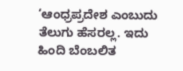‘ಆಂಧ್ರಪ್ರದೇಶ ಎಂಬುದು ತೆಲುಗು ಹೆಸರಲ್ಲ. ಇದು ಹಿಂದಿ ಬೆಂಬಲಿತ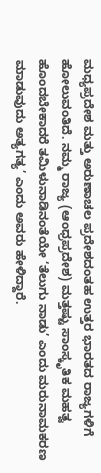ಮಧ್ಯಪ್ರದೇಶ ಮತ್ತು ಅರುಣಾಚಲ ಪ್ರದೇಶದಂತಹ ಉತ್ತರ ಭಾರತದ ರಾಜ್ಯಗಳಿಗೆ ಹೋಲುವಂತಿದೆ. ನಮ್ಮ ರಾಜ್ಯ (ಆಂಧ್ರಪ್ರದೇಶ) ಮತ್ತಷ್ಟು ಸಾಂಸ್ಕೃತಿಕ ಮಹತ್ವ ಹೊಂದಬೇಕಾದರೆ ತಮಿಳುನಾಡಿನಂತೆಯೇ ‘ತೆಲುಗು ನಾಡು’ ಎಂದು ಮರುನಾಮಕರಣ ಮಾಡುವುದು ಅತ್ಯಗತ್ಯ’ ಎಂದು ಅವರು ಹೇಳಿದ್ದಾರೆ.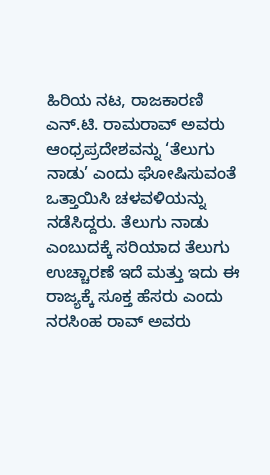ಹಿರಿಯ ನಟ, ರಾಜಕಾರಣಿ ಎನ್.ಟಿ. ರಾಮರಾವ್ ಅವರು ಆಂಧ್ರಪ್ರದೇಶವನ್ನು ‘ತೆಲುಗು ನಾಡು’ ಎಂದು ಘೋಷಿಸುವಂತೆ ಒತ್ತಾಯಿಸಿ ಚಳವಳಿಯನ್ನು ನಡೆಸಿದ್ದರು. ತೆಲುಗು ನಾಡು ಎಂಬುದಕ್ಕೆ ಸರಿಯಾದ ತೆಲುಗು ಉಚ್ಚಾರಣೆ ಇದೆ ಮತ್ತು ಇದು ಈ ರಾಜ್ಯಕ್ಕೆ ಸೂಕ್ತ ಹೆಸರು ಎಂದು ನರಸಿಂಹ ರಾವ್ ಅವರು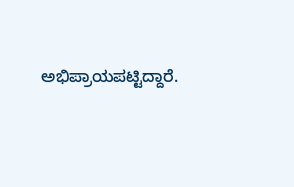ಅಭಿಪ್ರಾಯಪಟ್ಟಿದ್ದಾರೆ.